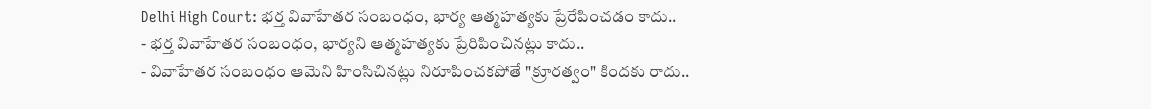Delhi High Court: భర్త వివాహేతర సంబంధం, భార్య ఆత్మహత్యకు ప్రేరేపించడం కాదు..
- భర్త వివాహేతర సంబంధం, భార్యని ఆత్మహత్యకు ప్రేరిపించినట్లు కాదు..
- వివాహేతర సంబంధం ఆమెని హింసిచినట్లు నిరూపించకపోతే "క్రూరత్వం" కిందకు రాదు..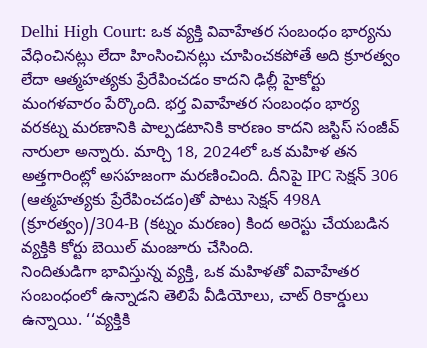Delhi High Court: ఒక వ్యక్తి వివాహేతర సంబంధం భార్యను వేధించినట్లు లేదా హింసించినట్లు చూపించకపోతే అది క్రూరత్వం లేదా ఆత్మహత్యకు ప్రేరేపించడం కాదని ఢిల్లీ హైకోర్టు మంగళవారం పేర్కొంది. భర్త వివాహేతర సంబంధం భార్య వరకట్న మరణానికి పాల్పడటానికి కారణం కాదని జస్టిస్ సంజీవ్ నారులా అన్నారు. మార్చి 18, 2024లో ఒక మహిళ తన అత్తగారింట్లో అసహజంగా మరణించింది. దీనిపై IPC సెక్షన్ 306 (ఆత్మహత్యకు ప్రేరేపించడం)తో పాటు సెక్షన్ 498A (క్రూరత్వం)/304-B (కట్నం మరణం) కింద అరెస్టు చేయబడిన వ్యక్తికి కోర్టు బెయిల్ మంజూరు చేసింది.
నిందితుడిగా భావిస్తున్న వ్యక్తి, ఒక మహిళతో వివాహేతర సంబంధంలో ఉన్నాడని తెలిపే వీడియోలు, చాట్ రికార్డులు ఉన్నాయి. ‘‘వ్యక్తికి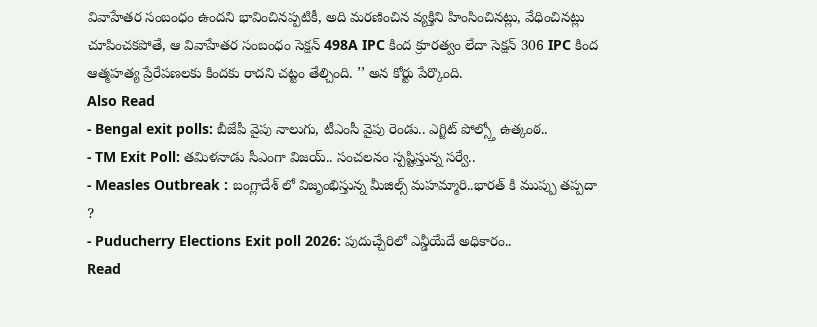వివాహేతర సంబంధం ఉందని భావించినప్పటికీ, అది మరణించిన వ్యక్తిని హింసించినట్లు, వేధించినట్లు చూపించకపోతే, ఆ వివాహేతర సంబంధం సెక్షన్ 498A IPC కింద క్రూరత్వం లేదా సెక్షన్ 306 IPC కింద ఆత్మహత్య ప్రేరేపణలకు కిందకు రాదని చట్టం తేల్చింది. ’’ అన కోర్టు పేర్కొంది.
Also Read
- Bengal exit polls: బీజేపీ వైపు నాలుగు, టీఎంసీ వైపు రెండు.. ఎగ్జిట్ పోల్స్తో ఉత్కంఠ..
- TM Exit Poll: తమిళనాడు సీఎంగా విజయ్.. సంచలనం స్పష్టిస్తున్న సర్వే..
- Measles Outbreak : బంగ్లాదేశ్ లో విజృంభిస్తున్న మీజిల్స్ మహమ్మారి..భారత్ కి ముప్పు తప్పదా ?
- Puducherry Elections Exit poll 2026: పుదుచ్చేరిలో ఎన్డీయేదే అధికారం..
Read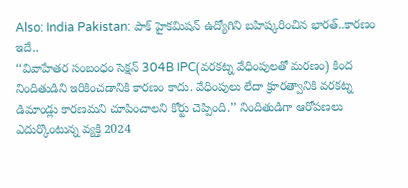Also: India Pakistan: పాక్ హైకమిషన్ ఉద్యోగిని బహిష్కరించిన భారత్..కారణం ఇదే..
‘‘వివాహేతర సంబంధం సెక్షన్ 304B IPC(వరకట్న వేధింపులతో మరణం) కింద నిందితుడిని ఇరికించడానికి కారణం కాదు. వేధింపులు లేదా క్రూరత్వానికి వరకట్న డిమాండ్లు కారణమని చూపించాలని కోర్టు చెప్పింది.’’ నిందితుడిగా ఆరోపణలు ఎదుర్కొంటున్న వ్యక్తి 2024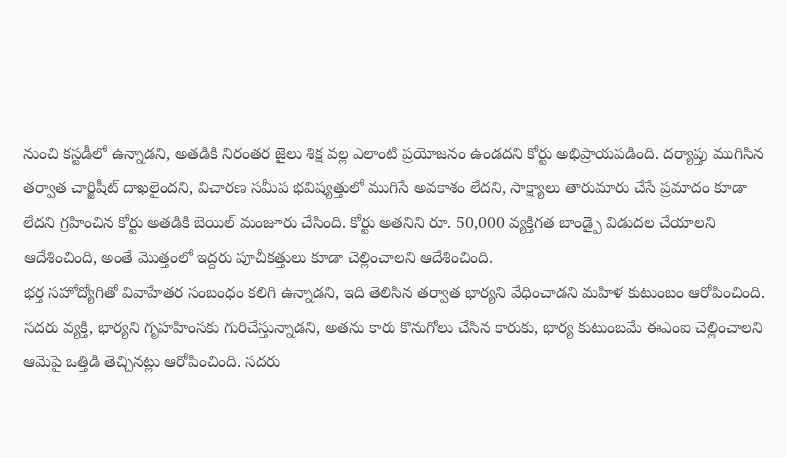నుంచి కస్టడీలో ఉన్నాడని, అతడికి నిరంతర జైలు శిక్ష వల్ల ఎలాంటి ప్రయోజనం ఉండదని కోర్టు అభిప్రాయపడింది. దర్యాప్తు ముగిసిన తర్వాత చార్జిషీట్ దాఖలైందని, విచారణ సమీప భవిష్యత్తులో ముగిసే అవకాశం లేదని, సాక్ష్యాలు తారుమారు చేసే ప్రమాదం కూడా లేదని గ్రహించిన కోర్టు అతడికి బెయిల్ మంజూరు చేసింది. కోర్టు అతనిని రూ. 50,000 వ్యక్తిగత బాండ్పై విడుదల చేయాలని ఆదేశించింది, అంతే మొత్తంలో ఇద్దరు పూచీకత్తులు కూడా చెల్లించాలని ఆదేశించింది.
భర్త సహోద్యోగితో వివాహేతర సంబంధం కలిగి ఉన్నాడని, ఇది తెలిసిన తర్వాత భార్యని వేధించాడని మహిళ కుటుంబం ఆరోపించింది. సదరు వ్యక్తి, భార్యని గృహహింసకు గురిచేస్తున్నాడని, అతను కారు కొనుగోలు చేసిన కారుకు, భార్య కుటుంబమే ఈఎంఐ చెల్లించాలని ఆమెపై ఒత్తిడి తెచ్చినట్లు ఆరోపించింది. సదరు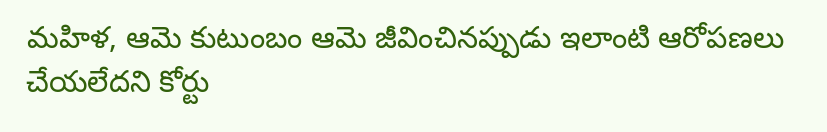మహిళ, ఆమె కుటుంబం ఆమె జీవించినప్పుడు ఇలాంటి ఆరోపణలు చేయలేదని కోర్టు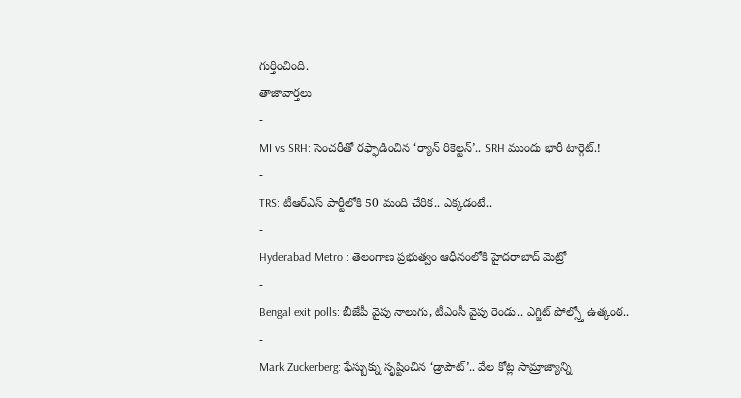గుర్తించింది.
తాజావార్తలు
-
MI vs SRH: సెంచరీతో రఫ్ఫాడించిన ‘ర్యాన్ రికెల్టన్’.. SRH ముందు భారీ టార్గెట్.!
-
TRS: టీఆర్ఎస్ పార్టీలోకి 50 మంది చేరిక.. ఎక్కడంటే..
-
Hyderabad Metro : తెలంగాణ ప్రభుత్వం ఆధీనంలోకి హైదరాబాద్ మెట్రో
-
Bengal exit polls: బీజేపీ వైపు నాలుగు, టీఎంసీ వైపు రెండు.. ఎగ్జిట్ పోల్స్తో ఉత్కంఠ..
-
Mark Zuckerberg: ఫేస్బుక్ను సృష్టించిన ‘డ్రాపౌట్’.. వేల కోట్ల సామ్రాజ్యాన్ని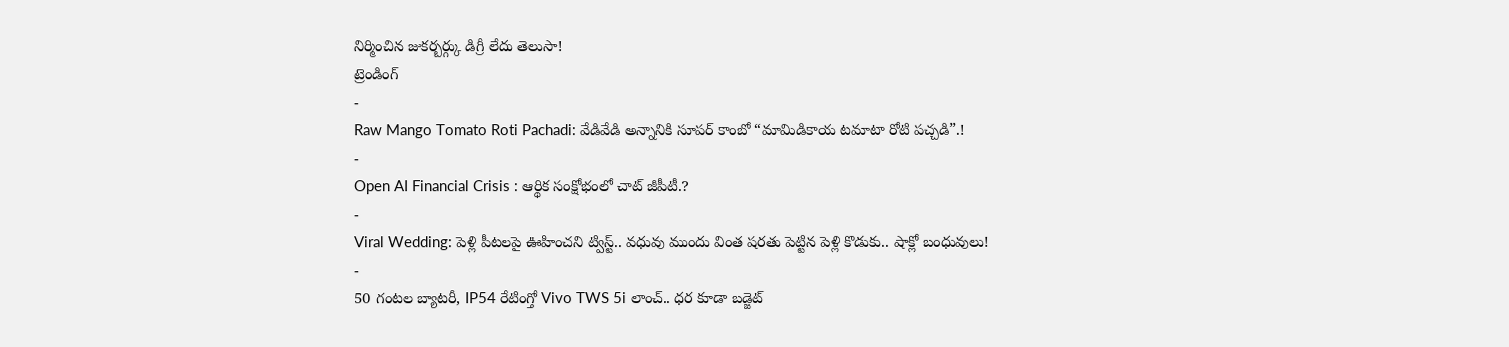నిర్మించిన జుకర్బర్గ్కు డిగ్రీ లేదు తెలుసా!
ట్రెండింగ్
-
Raw Mango Tomato Roti Pachadi: వేడివేడి అన్నానికి సూపర్ కాంబో “మామిడికాయ టమాటా రోటి పచ్చడి”.!
-
Open AI Financial Crisis : ఆర్థిక సంక్షోభంలో చాట్ జీపీటీ.?
-
Viral Wedding: పెళ్లి పీటలపై ఊహించని ట్విస్ట్.. వధువు ముందు వింత షరతు పెట్టిన పెళ్లి కొడుకు.. షాక్లో బంధువులు!
-
50 గంటల బ్యాటరీ, IP54 రేటింగ్తో Vivo TWS 5i లాంచ్.. ధర కూడా బడ్జెట్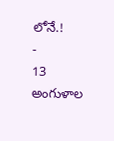లోనే.!
-
13 అంగుళాల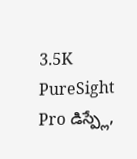3.5K PureSight Pro డిస్ప్లే,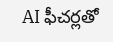AI ఫీచర్లతో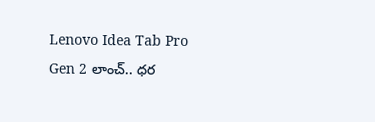Lenovo Idea Tab Pro Gen 2 లాంచ్.. ధర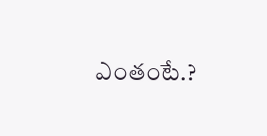ఎంతంటే.?